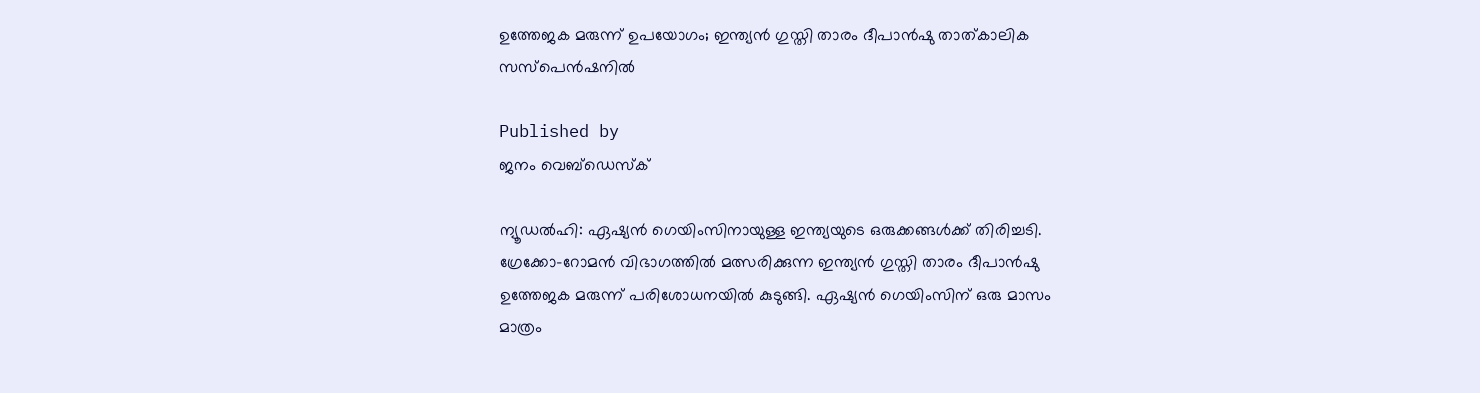ഉത്തേജക മരുന്ന് ഉപയോഗം; ഇന്ത്യന്‍ ഗുസ്തി താരം ദീപാന്‍ഷു താത്കാലിക സസ്പെന്‍ഷനില്‍

Published by
ജനം വെബ്‌ഡെസ്ക്

ന്യൂഡല്‍ഹി: ഏഷ്യന്‍ ഗെയിംസിനായുള്ള ഇന്ത്യയുടെ ഒരുക്കങ്ങള്‍ക്ക് തിരിച്ചടി. ഗ്രേക്കോ-റോമന്‍ വിഭാഗത്തില്‍ മത്സരിക്കുന്ന ഇന്ത്യന്‍ ഗുസ്തി താരം ദീപാന്‍ഷു ഉത്തേജക മരുന്ന് പരിശോധനയില്‍ കുടുങ്ങി. ഏഷ്യന്‍ ഗെയിംസിന് ഒരു മാസം മാത്രം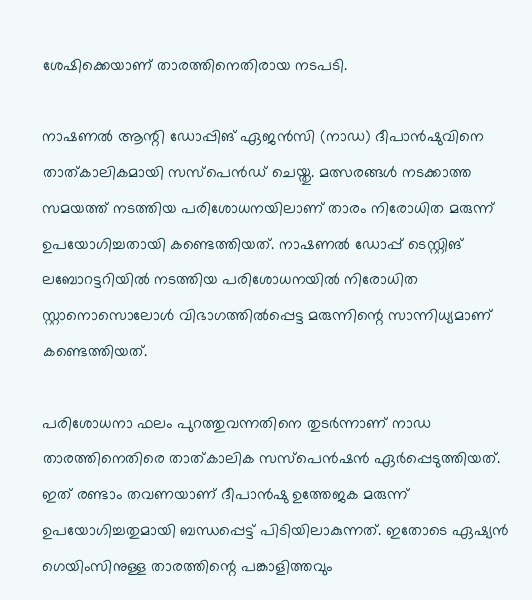ശേഷിക്കെയാണ് താരത്തിനെതിരായ നടപടി.

നാഷണല്‍ ആന്റി ഡോപ്പിങ് ഏജന്‍സി (നാഡ) ദീപാന്‍ഷുവിനെ താത്കാലികമായി സസ്പെന്‍ഡ് ചെയ്തു. മത്സരങ്ങള്‍ നടക്കാത്ത സമയത്ത് നടത്തിയ പരിശോധനയിലാണ് താരം നിരോധിത മരുന്ന് ഉപയോഗിച്ചതായി കണ്ടെത്തിയത്. നാഷണല്‍ ഡോപ്പ് ടെസ്റ്റിങ് ലബോറട്ടറിയില്‍ നടത്തിയ പരിശോധനയില്‍ നിരോധിത സ്റ്റാനൊസൊലോള്‍ വിഭാഗത്തില്‍പ്പെട്ട മരുന്നിന്റെ സാന്നിധ്യമാണ് കണ്ടെത്തിയത്.

പരിശോധനാ ഫലം പുറത്തുവന്നതിനെ തുടര്‍ന്നാണ് നാഡ താരത്തിനെതിരെ താത്കാലിക സസ്പെന്‍ഷന്‍ ഏര്‍പ്പെടുത്തിയത്. ഇത് രണ്ടാം തവണയാണ് ദീപാന്‍ഷു ഉത്തേജക മരുന്ന് ഉപയോഗിച്ചതുമായി ബന്ധപ്പെട്ട് പിടിയിലാകുന്നത്. ഇതോടെ ഏഷ്യന്‍ ഗെയിംസിനുള്ള താരത്തിന്റെ പങ്കാളിത്തവും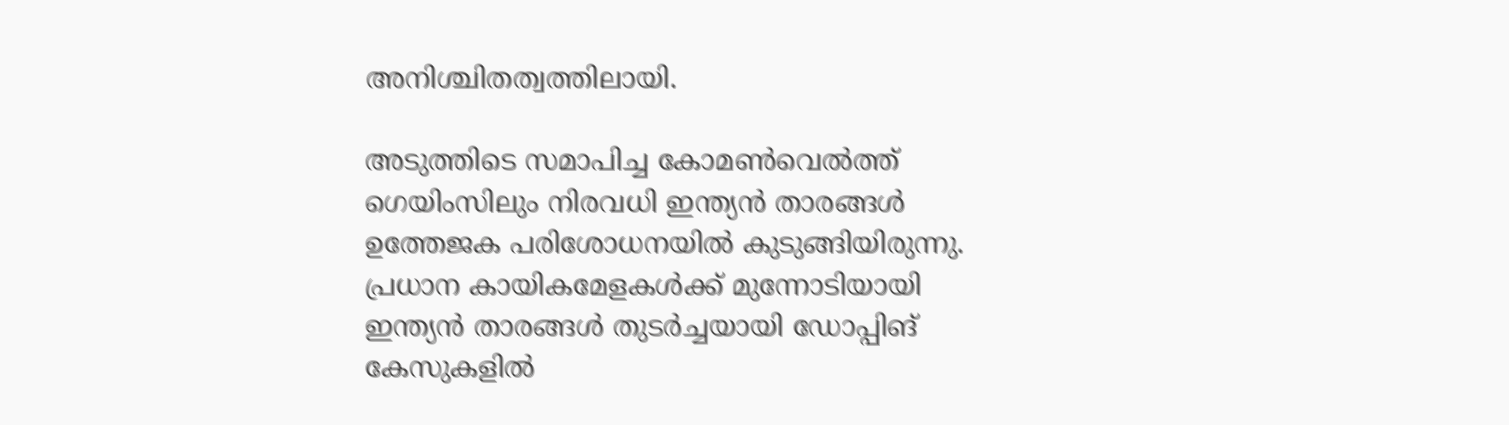അനിശ്ചിതത്വത്തിലായി.

അടുത്തിടെ സമാപിച്ച കോമണ്‍വെല്‍ത്ത് ഗെയിംസിലും നിരവധി ഇന്ത്യന്‍ താരങ്ങള്‍ ഉത്തേജക പരിശോധനയില്‍ കുടുങ്ങിയിരുന്നു. പ്രധാന കായികമേളകള്‍ക്ക് മുന്നോടിയായി ഇന്ത്യന്‍ താരങ്ങള്‍ തുടര്‍ച്ചയായി ഡോപ്പിങ് കേസുകളില്‍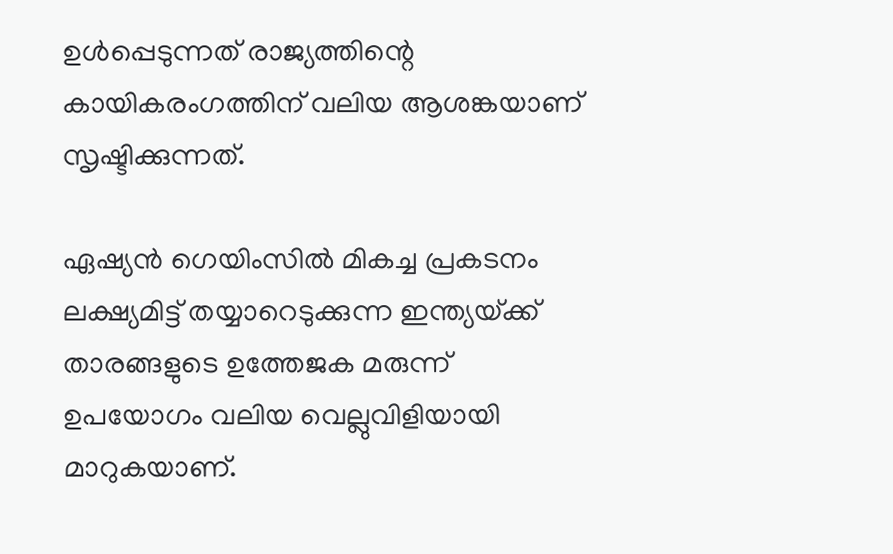ഉള്‍പ്പെടുന്നത് രാജ്യത്തിന്റെ കായികരംഗത്തിന് വലിയ ആശങ്കയാണ് സൃഷ്ടിക്കുന്നത്.

ഏഷ്യന്‍ ഗെയിംസില്‍ മികച്ച പ്രകടനം ലക്ഷ്യമിട്ട് തയ്യാറെടുക്കുന്ന ഇന്ത്യയ്‌ക്ക് താരങ്ങളുടെ ഉത്തേജക മരുന്ന് ഉപയോഗം വലിയ വെല്ലുവിളിയായി മാറുകയാണ്.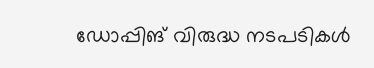ഡോപ്പിങ് വിരുദ്ധ നടപടികള്‍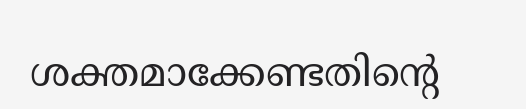ശക്തമാക്കേണ്ടതിന്റെ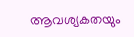ആവശ്യകതയും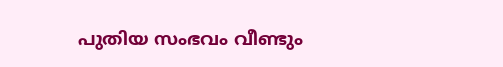പുതിയ സംഭവം വീണ്ടും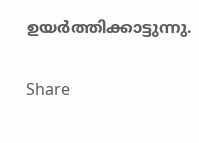ഉയര്‍ത്തിക്കാട്ടുന്നു.

Share